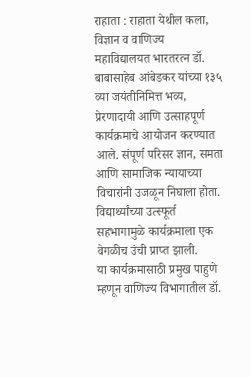राहाता : राहाता येथील कला, विज्ञान व वाणिज्य महाविद्यालयत भारतरत्न डॉ. बाबासाहेब आंबेडकर यांच्या १३५ व्या जयंतीनिमित्त भव्य, प्रेरणादायी आणि उत्साहपूर्ण कार्यक्रमाचे आयोजन करण्यात आले. संपूर्ण परिसर ज्ञान, समता आणि सामाजिक न्यायाच्या विचारांनी उजळून निघाला होता. विद्यार्थ्यांच्या उत्स्फूर्त सहभागामुळे कार्यक्रमाला एक वेगळीच उंची प्राप्त झाली.
या कार्यक्रमासाठी प्रमुख पाहुणे म्हणून वाणिज्य विभागातील डॉ.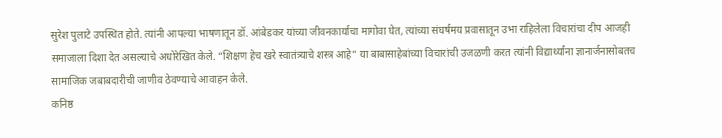सुरेश पुलाटे उपस्थित होते. त्यांनी आपल्या भाषणातून डॉ. आंबेडकर यांच्या जीवनकार्याचा मागोवा घेत, त्यांच्या संघर्षमय प्रवासातून उभा राहिलेला विचारांचा दीप आजही समाजाला दिशा देत असल्याचे अधोरेखित केले. “शिक्षण हेच खरे स्वातंत्र्याचे शस्त्र आहे” या बाबासाहेबांच्या विचारांची उजळणी करत त्यांनी विद्यार्थ्यांना ज्ञानार्जनासोबतच सामाजिक जबाबदारीची जाणीव ठेवण्याचे आवाहन केले.
कनिष्ठ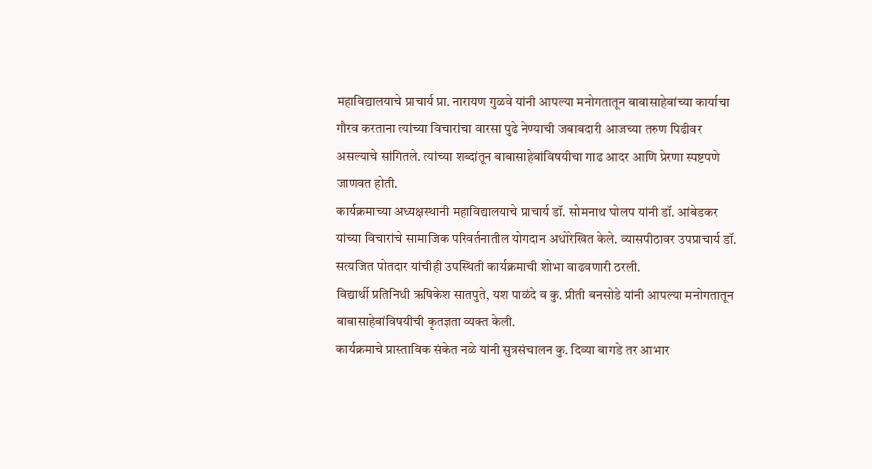महाविद्यालयाचे प्राचार्य प्रा. नारायण गुळवे यांनी आपल्या मनोगतातून बाबासाहेबांच्या कार्याचा गौरव करताना त्यांच्या विचारांचा वारसा पुढे नेण्याची जबाबदारी आजच्या तरुण पिढीवर असल्याचे सांगितले. त्यांच्या शब्दांतून बाबासाहेबांविषयीचा गाढ आदर आणि प्रेरणा स्पष्टपणे जाणवत होती.
कार्यक्रमाच्या अध्यक्षस्थानी महाविद्यालयाचे प्राचार्य डॉ. सोमनाथ घोलप यांनी डॉ. आंबेडकर यांच्या विचारांचे सामाजिक परिवर्तनातील योगदान अधोरेखित केले. व्यासपीठावर उपप्राचार्य डॉ. सत्यजित पोतदार यांचीही उपस्थिती कार्यक्रमाची शोभा वाढवणारी ठरली.
विद्यार्थी प्रतिनिधी ऋषिकेश सातपुते, यश पाळंदे व कु. प्रीती बनसोडे यांनी आपल्या मनोगतातून बाबासाहेबांविषयीची कृतज्ञता व्यक्त केली.
कार्यक्रमाचे प्रास्ताविक संकेत नळे यांनी सुत्रसंचालन कु. दिव्या बागडे तर आभार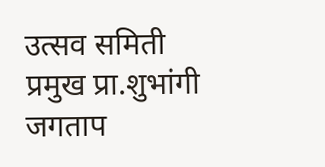उत्सव समिती प्रमुख प्रा.शुभांगी जगताप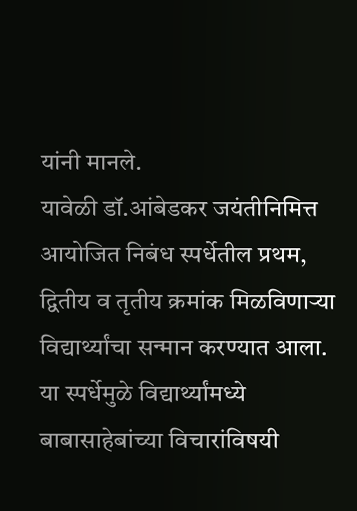यांनी मानले.
यावेळी डॉ.आंबेडकर जयंतीनिमित्त आयोजित निबंध स्पर्धेतील प्रथम, द्वितीय व तृतीय क्रमांक मिळविणाऱ्या विद्यार्थ्यांचा सन्मान करण्यात आला. या स्पर्धेमुळे विद्यार्थ्यांमध्ये बाबासाहेबांच्या विचारांविषयी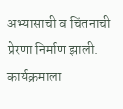अभ्यासाची व चिंतनाची प्रेरणा निर्माण झाली.
कार्यक्रमाला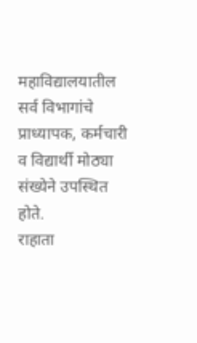महाविद्यालयातील सर्व विभागांचे प्राध्यापक, कर्मचारी व विद्यार्थी मोठ्या संख्येने उपस्थित होते.
राहाता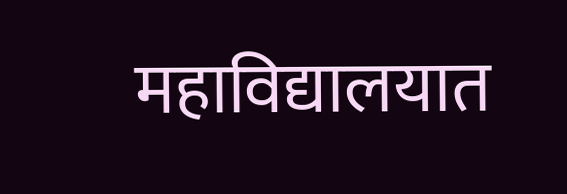महाविद्यालयात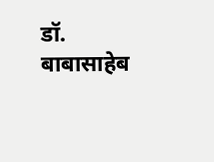डॉ. बाबासाहेब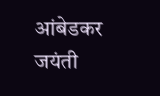आंबेडकर जयंती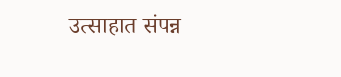उत्साहात संपन्न